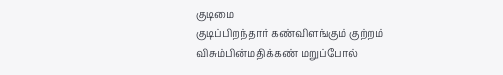குடிமை
குடிப்பிறந்தார் கண்விளங்கும் குற்றம் விசும்பின்மதிக்கண் மறுப்போல்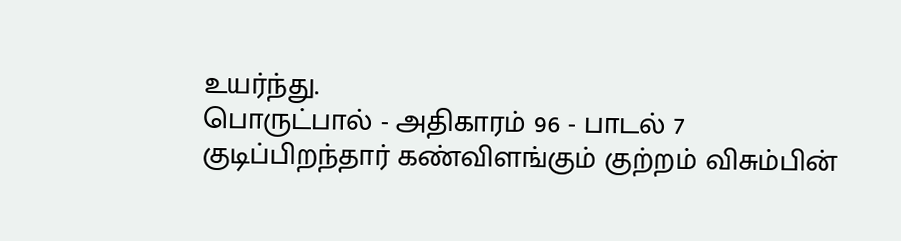உயர்ந்து.
பொருட்பால் - அதிகாரம் 96 - பாடல் 7
குடிப்பிறந்தார் கண்விளங்கும் குற்றம் விசும்பின்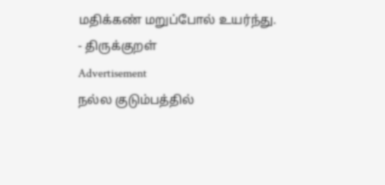மதிக்கண் மறுப்போல் உயர்ந்து.
- திருக்குறள்
Advertisement
நல்ல குடும்பத்தில்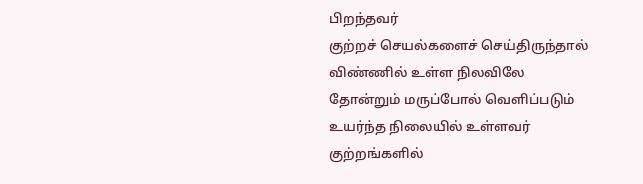பிறந்தவர்
குற்றச் செயல்களைச் செய்திருந்தால்
விண்ணில் உள்ள நிலவிலே
தோன்றும் மருப்போல் வெளிப்படும்
உயர்ந்த நிலையில் உள்ளவர்
குற்றங்களில்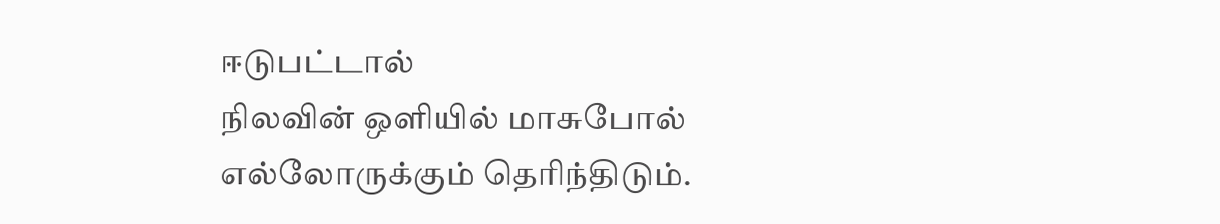ஈடுபட்டால்
நிலவின் ஒளியில் மாசுபோல்
எல்லோருக்கும் தெரிந்திடும்.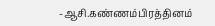-ஆசி.கண்ணம்பிரத்தினம்